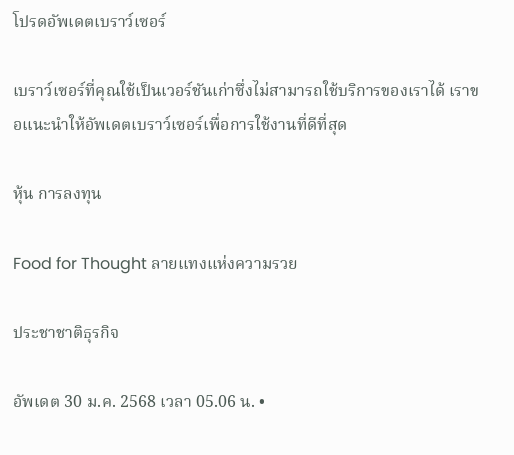โปรดอัพเดตเบราว์เซอร์

เบราว์เซอร์ที่คุณใช้เป็นเวอร์ชันเก่าซึ่งไม่สามารถใช้บริการของเราได้ เราขอแนะนำให้อัพเดตเบราว์เซอร์เพื่อการใช้งานที่ดีที่สุด

หุ้น การลงทุน

Food for Thought ลายแทงแห่งความรวย

ประชาชาติธุรกิจ

อัพเดต 30 ม.ค. 2568 เวลา 05.06 น. •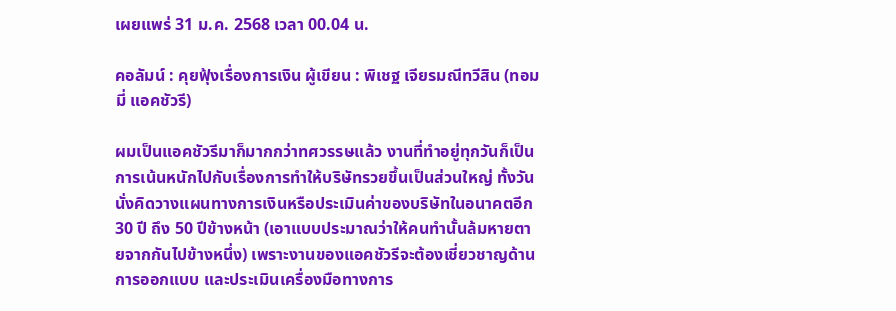เผยแพร่ 31 ม.ค. 2568 เวลา 00.04 น.

คอลัมน์ : คุยฟุ้งเรื่องการเงิน ผู้เขียน : พิเชฐ เจียรมณีทวีสิน (ทอมมี่ แอคชัวรี)

ผมเป็นแอคชัวรีมาก็มากกว่าทศวรรษแล้ว งานที่ทำอยู่ทุกวันก็เป็นการเน้นหนักไปกับเรื่องการทำให้บริษัทรวยขึ้นเป็นส่วนใหญ่ ทั้งวันนั่งคิดวางแผนทางการเงินหรือประเมินค่าของบริษัทในอนาคตอีก 30 ปี ถึง 50 ปีข้างหน้า (เอาแบบประมาณว่าให้คนทำนั้นล้มหายตายจากกันไปข้างหนึ่ง) เพราะงานของแอคชัวรีจะต้องเชี่ยวชาญด้านการออกแบบ และประเมินเครื่องมือทางการ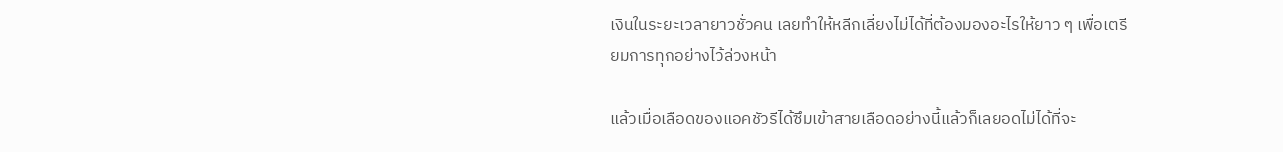เงินในระยะเวลายาวชั่วคน เลยทำให้หลีกเลี่ยงไม่ได้ที่ต้องมองอะไรให้ยาว ๆ เพื่อเตรียมการทุกอย่างไว้ล่วงหน้า

แล้วเมื่อเลือดของแอคชัวรีได้ซึมเข้าสายเลือดอย่างนี้แล้วก็เลยอดไม่ได้ที่จะ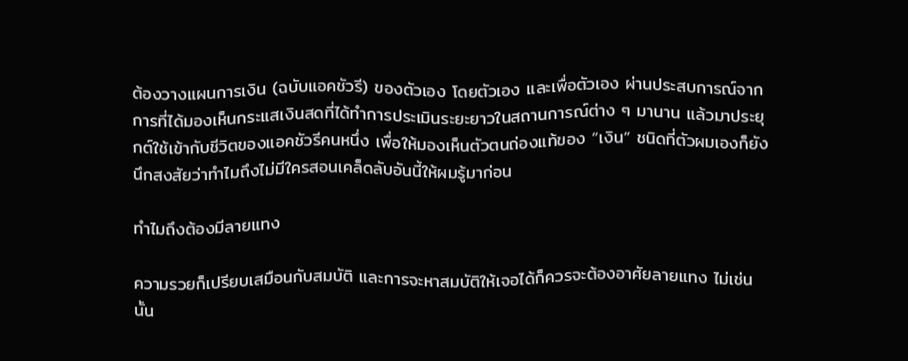ต้องวางแผนการเงิน (ฉบับแอคชัวรี) ของตัวเอง โดยตัวเอง และเพื่อตัวเอง ผ่านประสบการณ์จากการที่ได้มองเห็นกระแสเงินสดที่ได้ทำการประเมินระยะยาวในสถานการณ์ต่าง ๆ มานาน แล้วมาประยุกต์ใช้เข้ากับชีวิตของแอคชัวรีคนหนึ่ง เพื่อให้มองเห็นตัวตนถ่องแท้ของ “เงิน” ชนิดที่ตัวผมเองก็ยังนึกสงสัยว่าทำไมถึงไม่มีใครสอนเคล็ดลับอันนี้ให้ผมรู้มาก่อน

ทำไมถึงต้องมีลายแทง

ความรวยก็เปรียบเสมือนกับสมบัติ และการจะหาสมบัติให้เจอได้ก็ควรจะต้องอาศัยลายแทง ไม่เช่นนั้น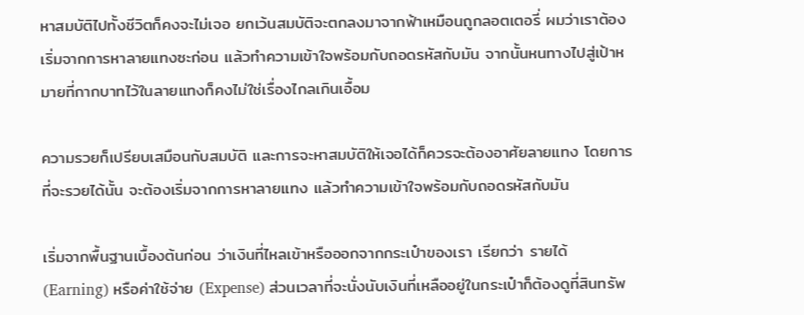หาสมบัติไปทั้งชีวิตก็คงจะไม่เจอ ยกเว้นสมบัติจะตกลงมาจากฟ้าเหมือนถูกลอตเตอรี่ ผมว่าเราต้องเริ่มจากการหาลายแทงซะก่อน แล้วทำความเข้าใจพร้อมกับถอดรหัสกับมัน จากนั้นหนทางไปสู่เป้าหมายที่กากบาทไว้ในลายแทงก็คงไม่ใช่เรื่องไกลเกินเอื้อม

ความรวยก็เปรียบเสมือนกับสมบัติ และการจะหาสมบัติให้เจอได้ก็ควรจะต้องอาศัยลายแทง โดยการที่จะรวยได้นั้น จะต้องเริ่มจากการหาลายแทง แล้วทำความเข้าใจพร้อมกับถอดรหัสกับมัน

เริ่มจากพื้นฐานเบื้องต้นก่อน ว่าเงินที่ไหลเข้าหรือออกจากกระเป๋าของเรา เรียกว่า รายได้ (Earning) หรือค่าใช้จ่าย (Expense) ส่วนเวลาที่จะนั่งนับเงินที่เหลืออยู่ในกระเป๋าก็ต้องดูที่สินทรัพ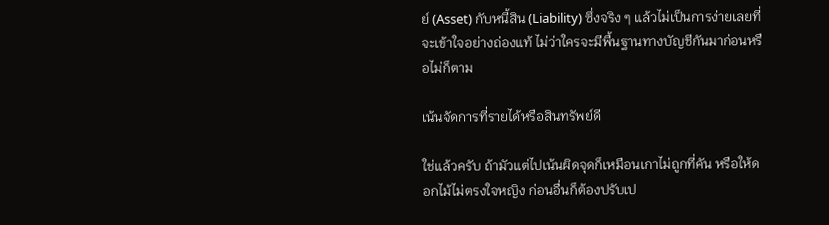ย์ (Asset) กับหนี้สิน (Liability) ซึ่งจริง ๆ แล้วไม่เป็นการง่ายเลยที่จะเข้าใจอย่างถ่องแท้ ไม่ว่าใครจะมีพื้นฐานทางบัญชีกันมาก่อนหรือไม่ก็ตาม

เน้นจัดการที่รายได้หรือสินทรัพย์ดี

ใช่แล้วครับ ถ้ามัวแต่ไปเน้นผิดจุดก็เหมือนเกาไม่ถูกที่คัน หรือให้ดอกไม้ไม่ตรงใจหญิง ก่อนอื่นก็ต้องปรับเป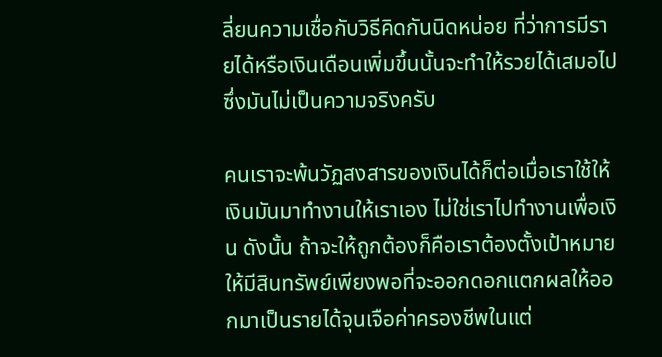ลี่ยนความเชื่อกับวิธีคิดกันนิดหน่อย ที่ว่าการมีรายได้หรือเงินเดือนเพิ่มขึ้นนั้นจะทำให้รวยได้เสมอไป ซึ่งมันไม่เป็นความจริงครับ

คนเราจะพ้นวัฏสงสารของเงินได้ก็ต่อเมื่อเราใช้ให้เงินมันมาทำงานให้เราเอง ไม่ใช่เราไปทำงานเพื่อเงิน ดังนั้น ถ้าจะให้ถูกต้องก็คือเราต้องตั้งเป้าหมายให้มีสินทรัพย์เพียงพอที่จะออกดอกแตกผลให้ออกมาเป็นรายได้จุนเจือค่าครองชีพในแต่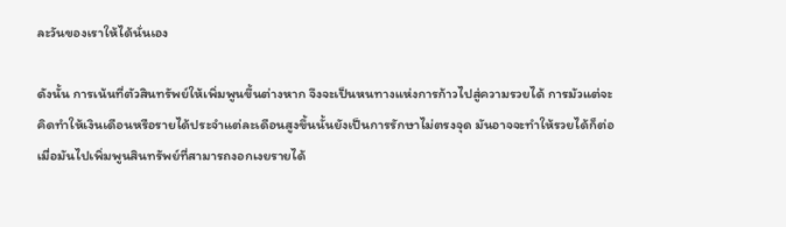ละวันของเราให้ได้นั่นเอง

ดังนั้น การเน้นที่ตัวสินทรัพย์ให้เพิ่มพูนขึ้นต่างหาก จึงจะเป็นหนทางแห่งการก้าวไปสู่ความรวยได้ การมัวแต่จะคิดทำให้เงินเดือนหรือรายได้ประจำแต่ละเดือนสูงขึ้นนั้นยังเป็นการรักษาไม่ตรงจุด มันอาจจะทำให้รวยได้ก็ต่อเมื่อมันไปเพิ่มพูนสินทรัพย์ที่สามารถงอกเงยรายได้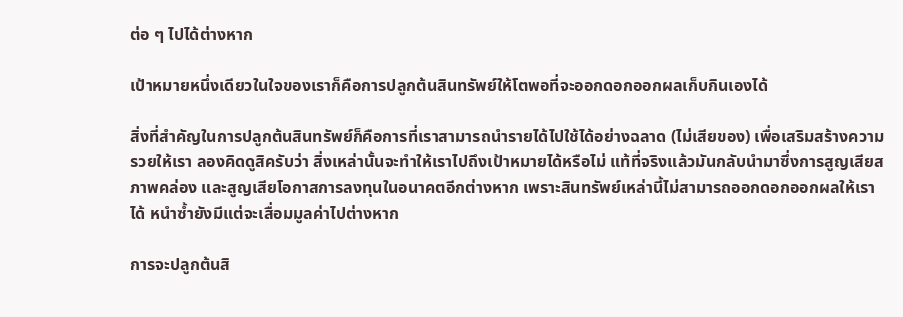ต่อ ๆ ไปได้ต่างหาก

เป้าหมายหนึ่งเดียวในใจของเราก็คือการปลูกต้นสินทรัพย์ให้โตพอที่จะออกดอกออกผลเก็บกินเองได้

สิ่งที่สำคัญในการปลูกต้นสินทรัพย์ก็คือการที่เราสามารถนำรายได้ไปใช้ได้อย่างฉลาด (ไม่เสียของ) เพื่อเสริมสร้างความรวยให้เรา ลองคิดดูสิครับว่า สิ่งเหล่านั้นจะทำให้เราไปถึงเป้าหมายได้หรือไม่ แท้ที่จริงแล้วมันกลับนำมาซึ่งการสูญเสียสภาพคล่อง และสูญเสียโอกาสการลงทุนในอนาคตอีกต่างหาก เพราะสินทรัพย์เหล่านี้ไม่สามารถออกดอกออกผลให้เราได้ หนำซ้ำยังมีแต่จะเสื่อมมูลค่าไปต่างหาก

การจะปลูกต้นสิ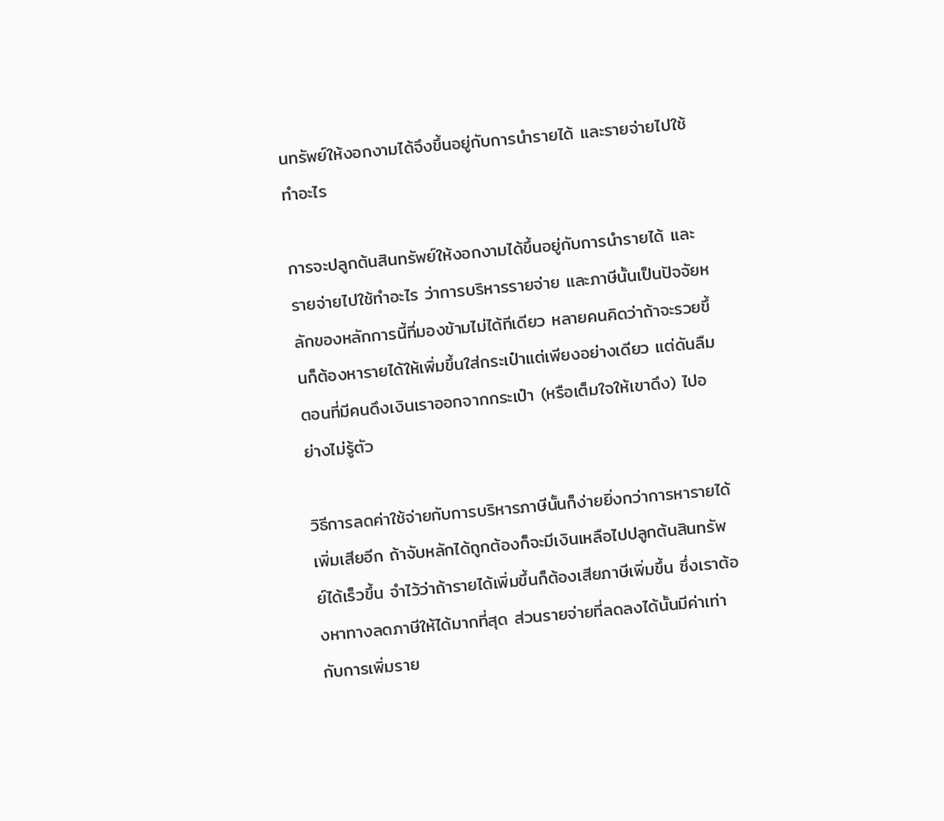นทรัพย์ให้งอกงามได้จึงขึ้นอยู่กับการนำรายได้ และรายจ่ายไปใช้ทำอะไร

การจะปลูกต้นสินทรัพย์ให้งอกงามได้ขึ้นอยู่กับการนำรายได้ และรายจ่ายไปใช้ทำอะไร ว่าการบริหารรายจ่าย และภาษีนั้นเป็นปัจจัยหลักของหลักการนี้ที่มองข้ามไม่ได้ทีเดียว หลายคนคิดว่าถ้าจะรวยขึ้นก็ต้องหารายได้ให้เพิ่มขึ้นใส่กระเป๋าแต่เพียงอย่างเดียว แต่ดันลืมตอนที่มีคนดึงเงินเราออกจากกระเป๋า (หรือเต็มใจให้เขาดึง) ไปอย่างไม่รู้ตัว

วิธีการลดค่าใช้จ่ายกับการบริหารภาษีนั้นก็ง่ายยิ่งกว่าการหารายได้เพิ่มเสียอีก ถ้าจับหลักได้ถูกต้องก็จะมีเงินเหลือไปปลูกต้นสินทรัพย์ได้เร็วขึ้น จำไว้ว่าถ้ารายได้เพิ่มขึ้นก็ต้องเสียภาษีเพิ่มขึ้น ซึ่งเราต้องหาทางลดภาษีให้ได้มากที่สุด ส่วนรายจ่ายที่ลดลงได้นั้นมีค่าเท่ากับการเพิ่มราย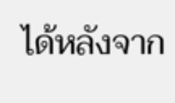ได้หลังจาก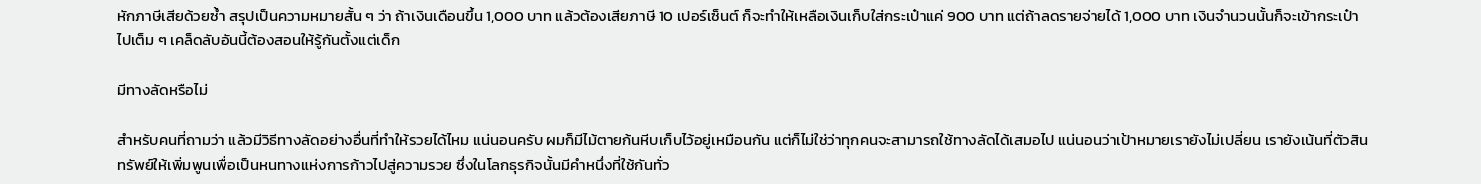หักภาษีเสียด้วยซ้ำ สรุปเป็นความหมายสั้น ๆ ว่า ถ้าเงินเดือนขึ้น 1,000 บาท แล้วต้องเสียภาษี 10 เปอร์เซ็นต์ ก็จะทำให้เหลือเงินเก็บใส่กระเป๋าแค่ 900 บาท แต่ถ้าลดรายจ่ายได้ 1,000 บาท เงินจำนวนนั้นก็จะเข้ากระเป๋าไปเต็ม ๆ เคล็ดลับอันนี้ต้องสอนให้รู้กันตั้งแต่เด็ก

มีทางลัดหรือไม่

สำหรับคนที่ถามว่า แล้วมีวิธีทางลัดอย่างอื่นที่ทำให้รวยได้ไหม แน่นอนครับ ผมก็มีไม้ตายก้นหีบเก็บไว้อยู่เหมือนกัน แต่ก็ไม่ใช่ว่าทุกคนจะสามารถใช้ทางลัดได้เสมอไป แน่นอนว่าเป้าหมายเรายังไม่เปลี่ยน เรายังเน้นที่ตัวสินทรัพย์ให้เพิ่มพูนเพื่อเป็นหนทางแห่งการก้าวไปสู่ความรวย ซึ่งในโลกธุรกิจนั้นมีคำหนึ่งที่ใช้กันทั่ว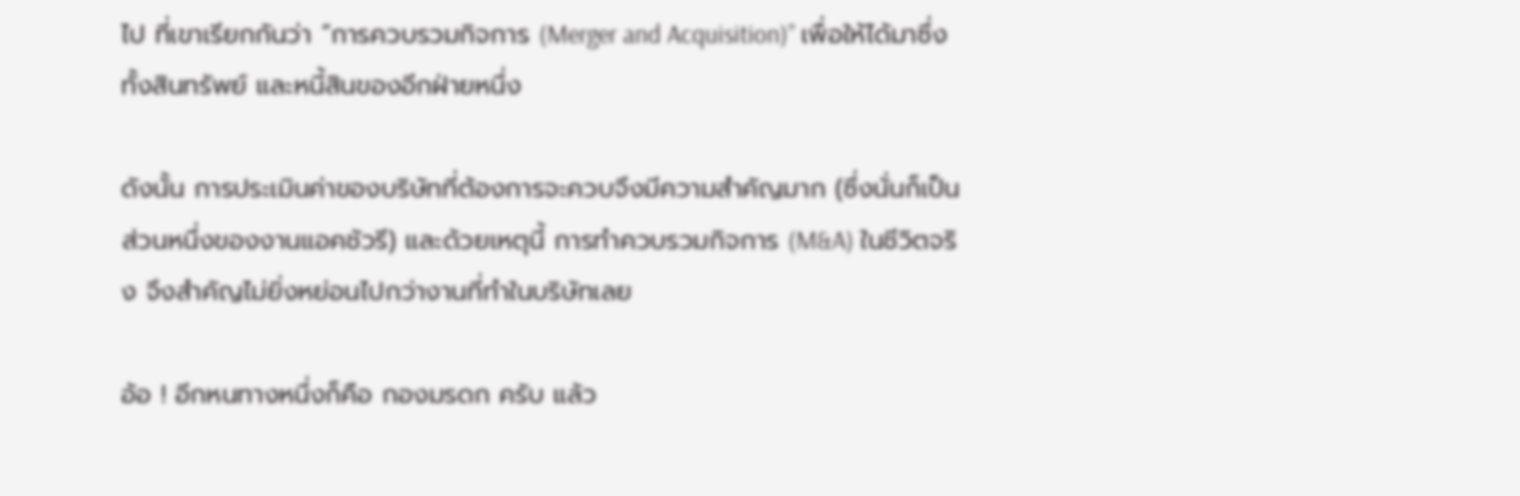ไป ที่เขาเรียกกันว่า “การควบรวมกิจการ (Merger and Acquisition)” เพื่อให้ได้มาซึ่งทั้งสินทรัพย์ และหนี้สินของอีกฝ่ายหนึ่ง

ดังนั้น การประเมินค่าของบริษัทที่ต้องการจะควบจึงมีความสำคัญมาก (ซึ่งนั่นก็เป็นส่วนหนึ่งของงานแอคชัวรี) และด้วยเหตุนี้ การทำควบรวมกิจการ (M&A) ในชีวิตจริง จึงสำคัญไม่ยิ่งหย่อนไปกว่างานที่ทำในบริษัทเลย

อ้อ ! อีกหนทางหนึ่งก็คือ กองมรดก ครับ แล้ว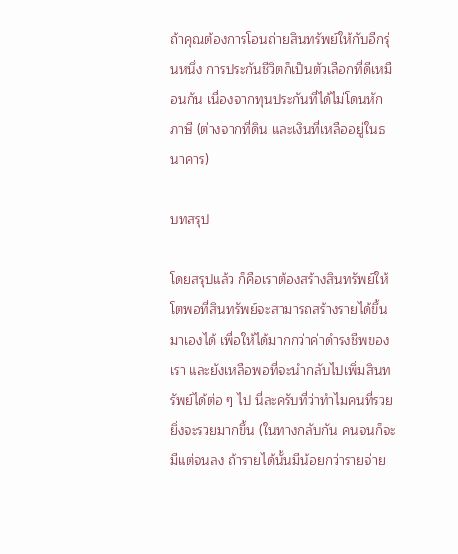ถ้าคุณต้องการโอนถ่ายสินทรัพย์ให้กับอีกรุ่นหนึ่ง การประกันชีวิตก็เป็นตัวเลือกที่ดีเหมือนกัน เนื่องจากทุนประกันที่ได้ไม่โดนหักภาษี (ต่างจากที่ดิน และเงินที่เหลืออยู่ในธนาคาร)

บทสรุป

โดยสรุปแล้ว ก็คือเราต้องสร้างสินทรัพย์ให้โตพอที่สินทรัพย์จะสามารถสร้างรายได้ขึ้นมาเองได้ เพื่อให้ได้มากกว่าค่าดำรงชีพของเรา และยังเหลือพอที่จะนำกลับไปเพิ่มสินทรัพย์ได้ต่อ ๆ ไป นี่ละครับที่ว่าทำไมคนที่รวยยิ่งจะรวยมากขึ้น (ในทางกลับกัน คนจนก็จะมีแต่จนลง ถ้ารายได้นั้นมีน้อยกว่ารายจ่าย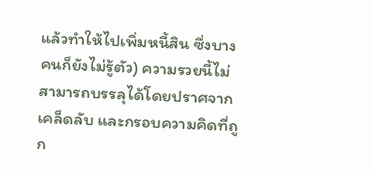แล้วทำให้ไปเพิ่มหนี้สิน ซึ่งบางคนก็ยังไม่รู้ตัว) ความรวยนี้ไม่สามารถบรรลุได้โดยปราศจากเคล็ดลับ และกรอบความคิดที่ถูก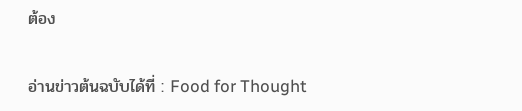ต้อง

อ่านข่าวต้นฉบับได้ที่ : Food for Thought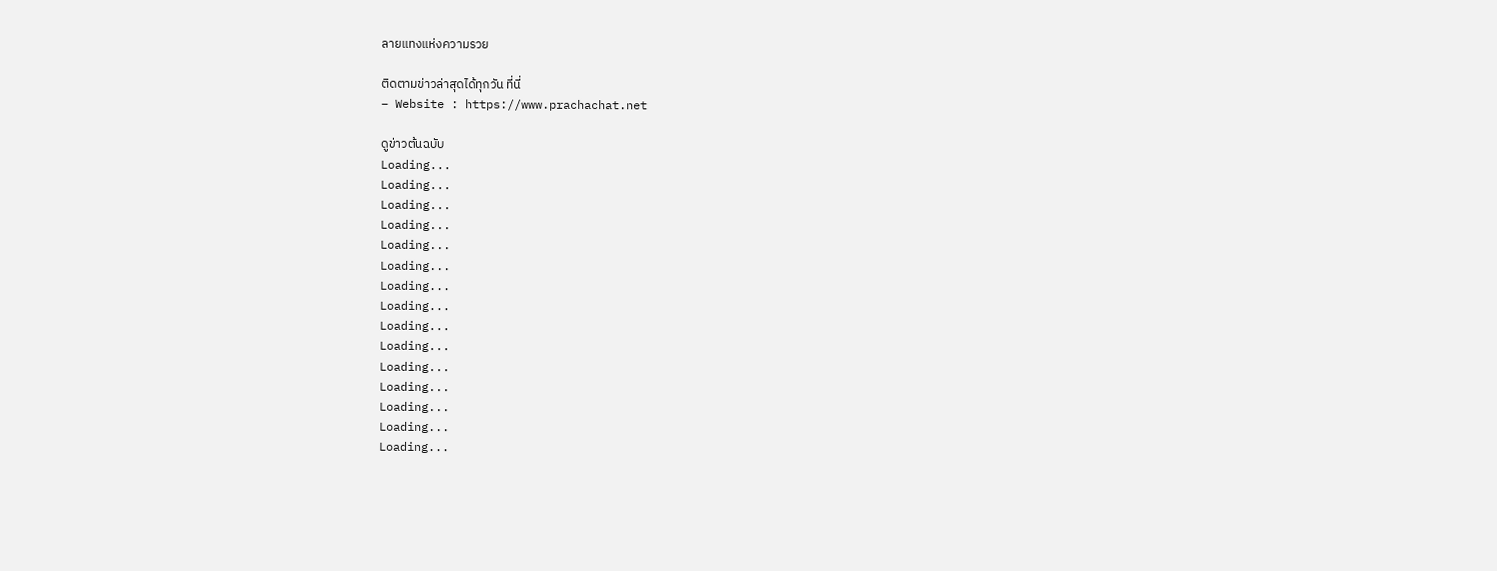ลายแทงแห่งความรวย

ติดตามข่าวล่าสุดได้ทุกวัน ที่นี่
– Website : https://www.prachachat.net

ดูข่าวต้นฉบับ
Loading...
Loading...
Loading...
Loading...
Loading...
Loading...
Loading...
Loading...
Loading...
Loading...
Loading...
Loading...
Loading...
Loading...
Loading...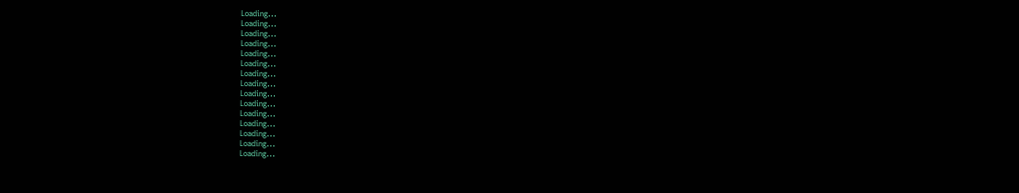Loading...
Loading...
Loading...
Loading...
Loading...
Loading...
Loading...
Loading...
Loading...
Loading...
Loading...
Loading...
Loading...
Loading...
Loading...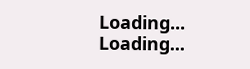Loading...
Loading...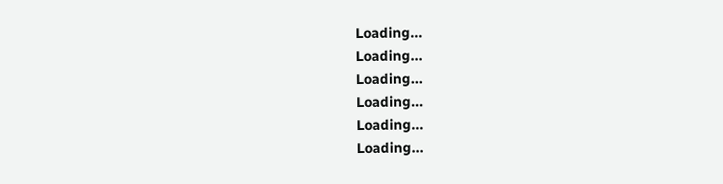Loading...
Loading...
Loading...
Loading...
Loading...
Loading...